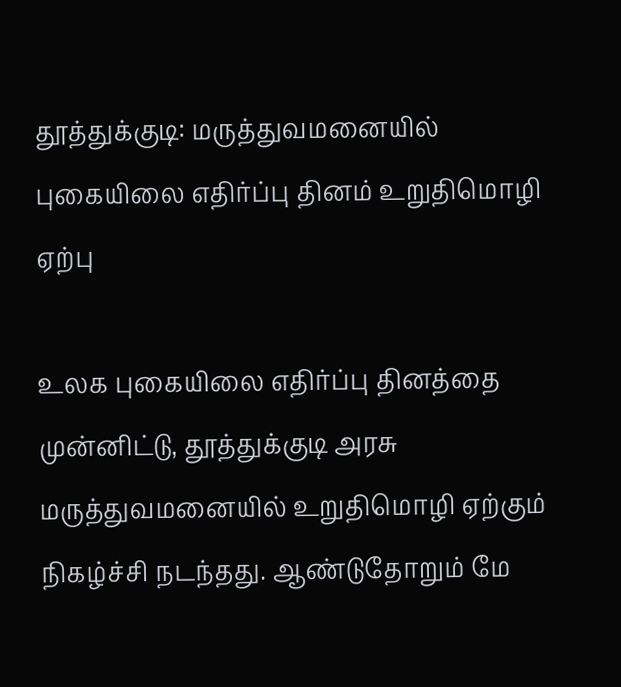தூத்துக்குடி: மருத்துவமனையில் புகையிலை எதிர்ப்பு தினம் உறுதிமொழி ஏற்பு

உலக புகையிலை எதிர்ப்பு தினத்தை முன்னிட்டு, தூத்துக்குடி அரசு மருத்துவமனையில் உறுதிமொழி ஏற்கும் நிகழ்ச்சி நடந்தது. ஆண்டுதோறும் மே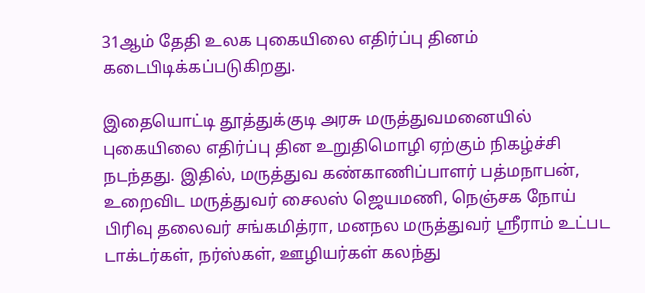31ஆம் தேதி உலக புகையிலை எதிர்ப்பு தினம் கடைபிடிக்கப்படுகிறது.

இதையொட்டி தூத்துக்குடி அரசு மருத்துவமனையில் புகையிலை எதிர்ப்பு தின உறுதிமொழி ஏற்கும் நிகழ்ச்சி நடந்தது. இதில், மருத்துவ கண்காணிப்பாளர் பத்மநாபன், உறைவிட மருத்துவர் சைலஸ் ஜெயமணி, நெஞ்சக நோய் பிரிவு தலைவர் சங்கமித்ரா, மனநல மருத்துவர் ஸ்ரீராம் உட்பட டாக்டர்கள், நர்ஸ்கள், ஊழியர்கள் கலந்து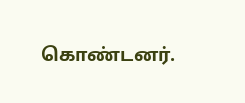கொண்டனர்.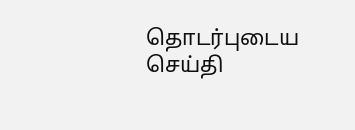தொடர்புடைய செய்தி